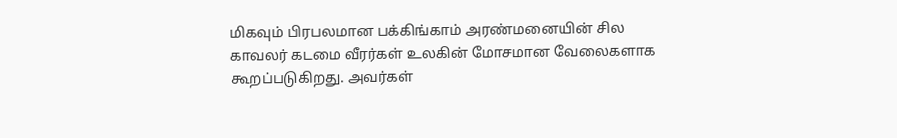மிகவும் பிரபலமான பக்கிங்காம் அரண்மனையின் சில காவலர் கடமை வீரர்கள் உலகின் மோசமான வேலைகளாக கூறப்படுகிறது. அவர்கள்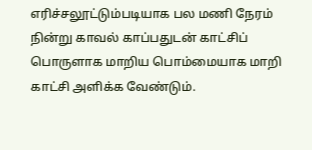எரிச்சலூட்டும்படியாக பல மணி நேரம் நின்று காவல் காப்பதுடன் காட்சிப் பொருளாக மாறிய பொம்மையாக மாறி காட்சி அளிக்க வேண்டும்.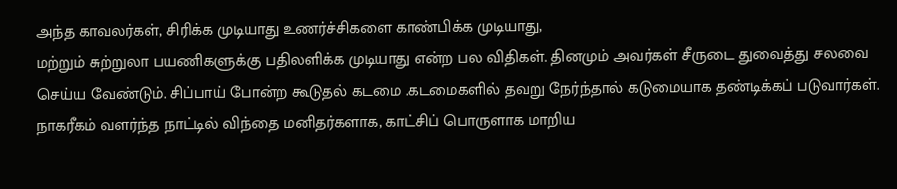அந்த காவலர்கள், சிரிக்க முடியாது உணர்ச்சிகளை காண்பிக்க முடியாது,
மற்றும் சுற்றுலா பயணிகளுக்கு பதிலளிக்க முடியாது என்ற பல விதிகள். தினமும் அவர்கள் சீருடை துவைத்து சலவை செய்ய வேண்டும். சிப்பாய் போன்ற கூடுதல் கடமை .கடமைகளில் தவறு நேர்ந்தால் கடுமையாக தண்டிக்கப் படுவார்கள். நாகரீகம் வளர்ந்த நாட்டில் விந்தை மனிதர்களாக, காட்சிப் பொருளாக மாறிய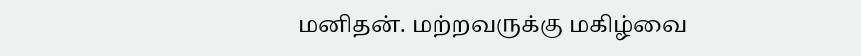மனிதன். மற்றவருக்கு மகிழ்வை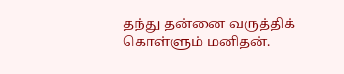தந்து தன்னை வருத்திக் கொள்ளும் மனிதன்.